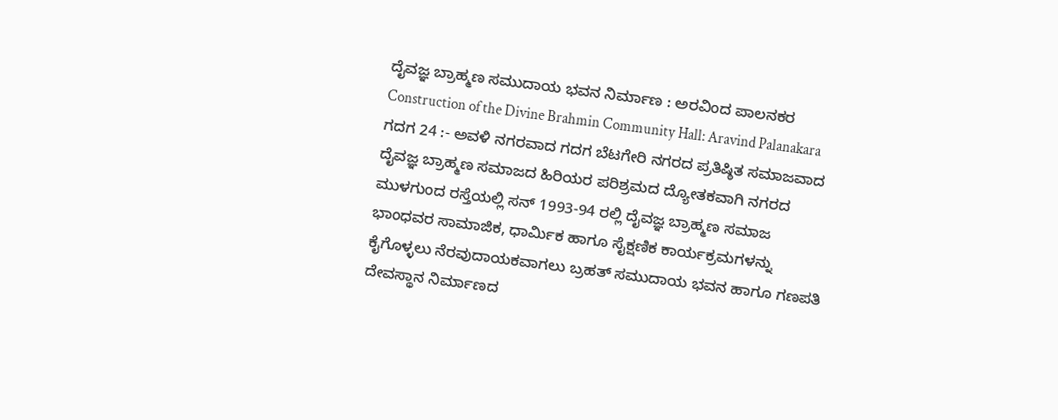ದೈವಜ್ಞ ಬ್ರಾಹ್ಮಣ ಸಮುದಾಯ ಭವನ ನಿರ್ಮಾಣ : ಅರವಿಂದ ಪಾಲನಕರ
Construction of the Divine Brahmin Community Hall: Aravind Palanakara
ಗದಗ 24 :- ಅವಳಿ ನಗರವಾದ ಗದಗ ಬೆಟಗೇರಿ ನಗರದ ಪ್ರತಿಷ್ಠಿತ ಸಮಾಜವಾದ ದೈವಜ್ಞ ಬ್ರಾಹ್ಮಣ ಸಮಾಜದ ಹಿರಿಯರ ಪರಿಶ್ರಮದ ದ್ಯೋತಕವಾಗಿ ನಗರದ ಮುಳಗುಂದ ರಸ್ತೆಯಲ್ಲಿ ಸನ್ 1993-94 ರಲ್ಲಿ ದೈವಜ್ಞ ಬ್ರಾಹ್ಮಣ ಸಮಾಜ ಭಾಂಧವರ ಸಾಮಾಜಿಕ, ಧಾರ್ಮಿಕ ಹಾಗೂ ಸೈಕ್ಷಣಿಕ ಕಾರ್ಯಕ್ರಮಗಳನ್ನು ಕೈಗೊಳ್ಳಲು ನೆರವುದಾಯಕವಾಗಲು ಬ್ರಹತ್ ಸಮುದಾಯ ಭವನ ಹಾಗೂ ಗಣಪತಿ ದೇವಸ್ಥಾನ ನಿರ್ಮಾಣದ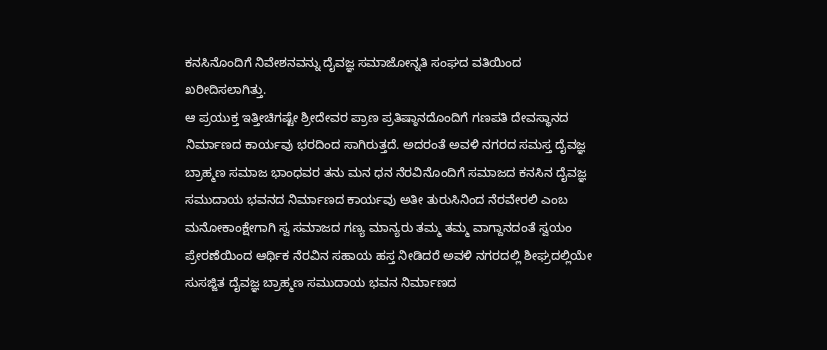ಕನಸಿನೊಂದಿಗೆ ನಿವೇಶನವನ್ನು ದೈವಜ್ಞ ಸಮಾಜೋನ್ನತಿ ಸಂಘದ ವತಿಯಿಂದ ಖರೀದಿಸಲಾಗಿತ್ತು.
ಆ ಪ್ರಯುಕ್ತ ಇತ್ತೀಚಿಗಷ್ಟೇ ಶ್ರೀದೇವರ ಪ್ರಾಣ ಪ್ರತಿಷ್ಠಾನದೊಂದಿಗೆ ಗಣಪತಿ ದೇವಸ್ಥಾನದ ನಿರ್ಮಾಣದ ಕಾರ್ಯವು ಭರದಿಂದ ಸಾಗಿರುತ್ತದೆ. ಅದರಂತೆ ಅವಳಿ ನಗರದ ಸಮಸ್ತ ದೈವಜ್ಞ ಬ್ರಾಹ್ಮಣ ಸಮಾಜ ಭಾಂಧವರ ತನು ಮನ ಧನ ನೆರವಿನೊಂದಿಗೆ ಸಮಾಜದ ಕನಸಿನ ದೈವಜ್ಞ ಸಮುದಾಯ ಭವನದ ನಿರ್ಮಾಣದ ಕಾರ್ಯವು ಅತೀ ತುರುಸಿನಿಂದ ನೆರವೇರಲಿ ಎಂಬ ಮನೋಕಾಂಕ್ಷೇಗಾಗಿ ಸ್ವ ಸಮಾಜದ ಗಣ್ಯ ಮಾನ್ಯರು ತಮ್ಮ ತಮ್ಮ ವಾಗ್ದಾನದಂತೆ ಸ್ವಯಂ ಪ್ರೇರಣೆಯಿಂದ ಆರ್ಥಿಕ ನೆರವಿನ ಸಹಾಯ ಹಸ್ತ ನೀಡಿದರೆ ಅವಳಿ ನಗರದಲ್ಲಿ ಶೀಘ್ರದಲ್ಲಿಯೇ ಸುಸಜ್ಜಿತ ದೈವಜ್ಞ ಬ್ರಾಹ್ಮಣ ಸಮುದಾಯ ಭವನ ನಿರ್ಮಾಣದ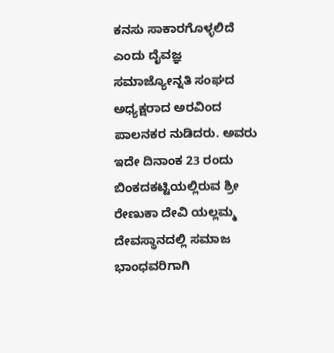ಕನಸು ಸಾಕಾರಗೊಳ್ಳಲಿದೆ ಎಂದು ದೈವಜ್ಞ ಸಮಾಜ್ಯೋನ್ನತಿ ಸಂಘದ ಅಧ್ಯಕ್ಷರಾದ ಅರವಿಂದ ಪಾಲನಕರ ನುಡಿದರು. ಅವರು ಇದೇ ದಿನಾಂಕ 23 ರಂದು ಬಿಂಕದಕಟ್ಟಿಯಲ್ಲಿರುವ ಶ್ರೀ ರೇಣುಕಾ ದೇವಿ ಯಲ್ಲಮ್ಮ ದೇವಸ್ಥಾನದಲ್ಲಿ ಸಮಾಜ ಭಾಂಧವರಿಗಾಗಿ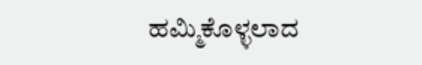ಹಮ್ಮಿಕೊಳ್ಳಲಾದ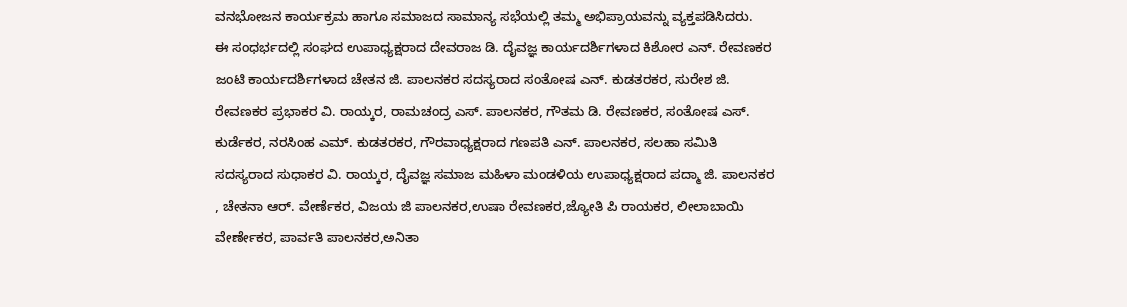ವನಭೋಜನ ಕಾರ್ಯಕ್ರಮ ಹಾಗೂ ಸಮಾಜದ ಸಾಮಾನ್ಯ ಸಭೆಯಲ್ಲಿ ತಮ್ಮ ಅಭಿಪ್ರಾಯವನ್ನು ವ್ಯಕ್ತಪಡಿಸಿದರು.
ಈ ಸಂಧರ್ಭದಲ್ಲಿ ಸಂಘದ ಉಪಾಧ್ಯಕ್ಷರಾದ ದೇವರಾಜ ಡಿ. ದೈವಜ್ಞ ಕಾರ್ಯದರ್ಶಿಗಳಾದ ಕಿಶೋರ ಎನ್. ರೇವಣಕರ ಜಂಟಿ ಕಾರ್ಯದರ್ಶಿಗಳಾದ ಚೇತನ ಜಿ. ಪಾಲನಕರ ಸದಸ್ಯರಾದ ಸಂತೋಷ ಎನ್. ಕುಡತರಕರ, ಸುರೇಶ ಜಿ. ರೇವಣಕರ ಪ್ರಭಾಕರ ವಿ. ರಾಯ್ಕರ, ರಾಮಚಂದ್ರ ಎಸ್. ಪಾಲನಕರ, ಗೌತಮ ಡಿ. ರೇವಣಕರ, ಸಂತೋಷ ಎಸ್. ಕುರ್ಡೆಕರ, ನರಸಿಂಹ ಎಮ್. ಕುಡತರಕರ, ಗೌರವಾಧ್ಯಕ್ಷರಾದ ಗಣಪತಿ ಎನ್. ಪಾಲನಕರ, ಸಲಹಾ ಸಮಿತಿ ಸದಸ್ಯರಾದ ಸುಧಾಕರ ವಿ. ರಾಯ್ಕರ, ದೈವಜ್ಞ ಸಮಾಜ ಮಹಿಳಾ ಮಂಡಳಿಯ ಉಪಾಧ್ಯಕ್ಷರಾದ ಪದ್ಮಾ ಜಿ. ಪಾಲನಕರ , ಚೇತನಾ ಆರ್. ವೇರ್ಣೆಕರ, ವಿಜಯ ಜಿ ಪಾಲನಕರ,ಉಷಾ ರೇವಣಕರ,ಜ್ಯೋತಿ ಪಿ ರಾಯಕರ, ಲೀಲಾಬಾಯಿ ವೇರ್ಣೇಕರ, ಪಾರ್ವತಿ ಪಾಲನಕರ,ಅನಿತಾ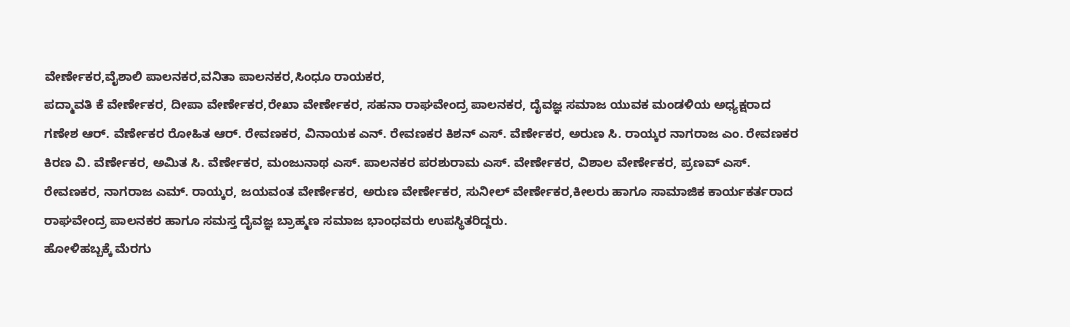ವೇರ್ಣೇಕರ,ವೈಶಾಲಿ ಪಾಲನಕರ,ವನಿತಾ ಪಾಲನಕರ,ಸಿಂಧೂ ರಾಯಕರ,
ಪದ್ಮಾವತಿ ಕೆ ವೇರ್ಣೇಕರ, ದೀಪಾ ವೇರ್ಣೇಕರ,ರೇಖಾ ವೇರ್ಣೇಕರ, ಸಹನಾ ರಾಘವೇಂದ್ರ ಪಾಲನಕರ, ದೈವಜ್ಞ ಸಮಾಜ ಯುವಕ ಮಂಡಳಿಯ ಅಧ್ಯಕ್ಷರಾದ ಗಣೇಶ ಆರ್. ವೆರ್ಣೇಕರ ರೋಹಿತ ಆರ್. ರೇವಣಕರ, ವಿನಾಯಕ ಎನ್. ರೇವಣಕರ ಕಿಶನ್ ಎಸ್. ವೆರ್ಣೇಕರ, ಅರುಣ ಸಿ. ರಾಯ್ಕರ ನಾಗರಾಜ ಎಂ. ರೇವಣಕರ ಕಿರಣ ವಿ. ವೆರ್ಣೇಕರ, ಅಮಿತ ಸಿ. ವೆರ್ಣೇಕರ, ಮಂಜುನಾಥ ಎಸ್. ಪಾಲನಕರ ಪರಶುರಾಮ ಎಸ್. ವೇರ್ಣೇಕರ, ವಿಶಾಲ ವೇರ್ಣೇಕರ, ಪ್ರಣವ್ ಎಸ್. ರೇವಣಕರ, ನಾಗರಾಜ ಎಮ್. ರಾಯ್ಕರ, ಜಯವಂತ ವೇರ್ಣೇಕರ, ಅರುಣ ವೇರ್ಣೇಕರ, ಸುನೀಲ್ ವೇರ್ಣೇಕರ,ಕೀಲರು ಹಾಗೂ ಸಾಮಾಜಿಕ ಕಾರ್ಯಕರ್ತರಾದ ರಾಘವೇಂದ್ರ ಪಾಲನಕರ ಹಾಗೂ ಸಮಸ್ತ ದೈವಜ್ಞ ಬ್ರಾಹ್ಮಣ ಸಮಾಜ ಭಾಂಧವರು ಉಪಸ್ಥಿತರಿದ್ದರು.
ಹೋಳಿಹಬ್ಬಕ್ಕೆ ಮೆರಗು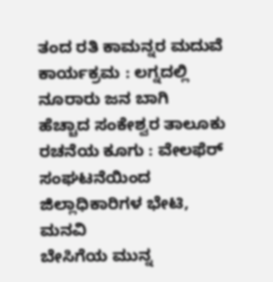ತಂದ ರತಿ ಕಾಮನ್ನರ ಮದುವೆ ಕಾರ್ಯಕ್ರಮ : ಲಗ್ನದಲ್ಲಿ ನೂರಾರು ಜನ ಬಾಗಿ
ಹೆಚ್ಚಾದ ಸಂಕೇಶ್ವರ ತಾಲೂಕು ರಚನೆಯ ಕೂಗು : ವೇಲಫೆರ್ ಸಂಘಟನೆಯಿಂದ ಜಿಲ್ಲಾಧಿಕಾರಿಗಳ ಭೇಟಿ, ಮನವಿ
ಬೇಸಿಗೆಯ ಮುನ್ನ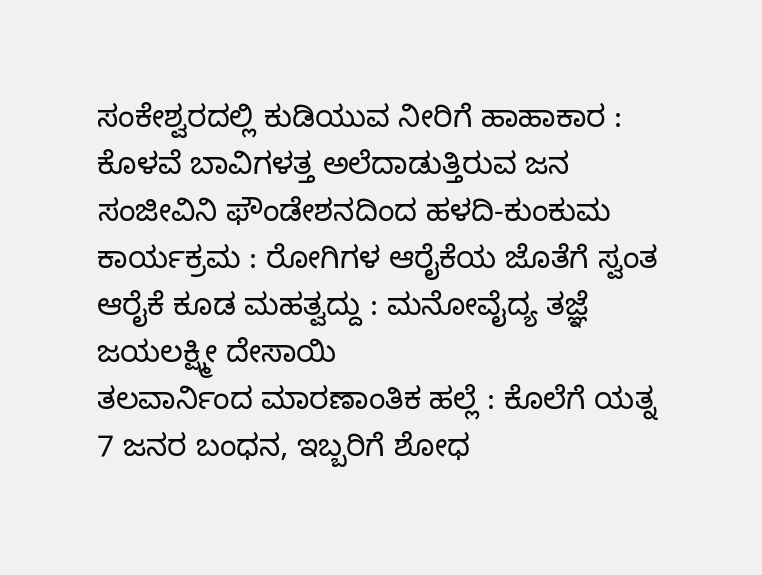ಸಂಕೇಶ್ವರದಲ್ಲಿ ಕುಡಿಯುವ ನೀರಿಗೆ ಹಾಹಾಕಾರ : ಕೊಳವೆ ಬಾವಿಗಳತ್ತ ಅಲೆದಾಡುತ್ತಿರುವ ಜನ
ಸಂಜೀವಿನಿ ಫೌಂಡೇಶನದಿಂದ ಹಳದಿ-ಕುಂಕುಮ ಕಾರ್ಯಕ್ರಮ : ರೋಗಿಗಳ ಆರೈಕೆಯ ಜೊತೆಗೆ ಸ್ವಂತ ಆರೈಕೆ ಕೂಡ ಮಹತ್ವದ್ದು : ಮನೋವೈದ್ಯ ತಜ್ಞೆ ಜಯಲಕ್ಷ್ಮೀ ದೇಸಾಯಿ
ತಲವಾರ್ನಿಂದ ಮಾರಣಾಂತಿಕ ಹಲ್ಲೆ : ಕೊಲೆಗೆ ಯತ್ನ 7 ಜನರ ಬಂಧನ, ಇಬ್ಬರಿಗೆ ಶೋಧ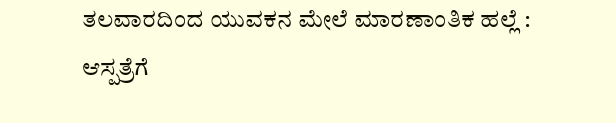ತಲವಾರದಿಂದ ಯುವಕನ ಮೇಲೆ ಮಾರಣಾಂತಿಕ ಹಲ್ಲೆ : ಆಸ್ಪತ್ರೆಗೆ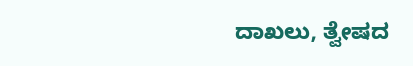ದಾಖಲು, ತ್ವೇಷದ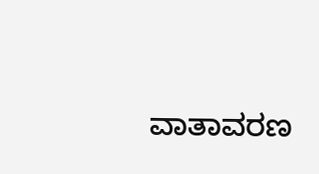ವಾತಾವರಣ